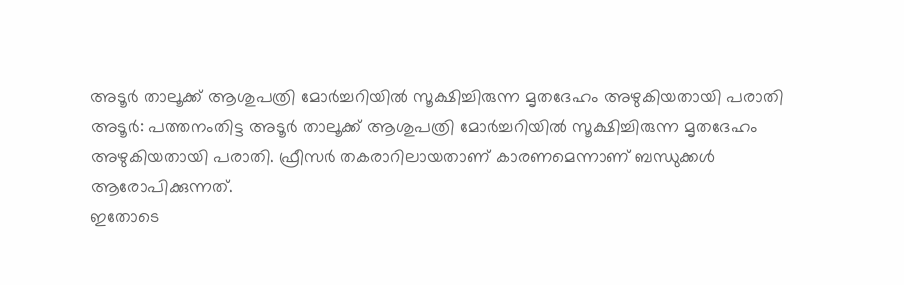അടൂർ താലൂക്ക് ആശുപത്രി മോർച്ചറിയിൽ സൂക്ഷിച്ചിരുന്ന മൃതദേഹം അഴുകിയതായി പരാതി
അടൂർ: പത്തനംതിട്ട അടൂർ താലൂക്ക് ആശുപത്രി മോർച്ചറിയിൽ സൂക്ഷിച്ചിരുന്ന മൃതദേഹം അഴുകിയതായി പരാതി. ഫ്രീസർ തകരാറിലായതാണ് കാരണമെന്നാണ് ബന്ധുക്കൾ ആരോപിക്കുന്നത്.
ഇതോടെ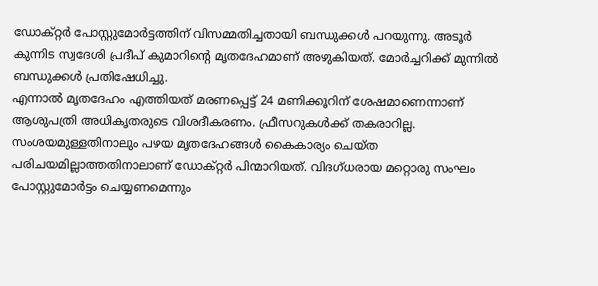ഡോക്റ്റർ പോസ്റ്റുമോർട്ടത്തിന് വിസമ്മതിച്ചതായി ബന്ധുക്കൾ പറയുന്നു. അടൂർ കുന്നിട സ്വദേശി പ്രദീപ് കുമാറിന്റെ മൃതദേഹമാണ് അഴുകിയത്. മോർച്ചറിക്ക് മുന്നിൽ ബന്ധുക്കൾ പ്രതിഷേധിച്ചു.
എന്നാൽ മൃതദേഹം എത്തിയത് മരണപ്പെട്ട് 24 മണിക്കൂറിന് ശേഷമാണെന്നാണ് ആശുപത്രി അധികൃതരുടെ വിശദീകരണം. ഫ്രീസറുകൾക്ക് തകരാറില്ല. സംശയമുള്ളതിനാലും പഴയ മൃതദേഹങ്ങൾ കൈകാര്യം ചെയ്ത പരിചയമില്ലാത്തതിനാലാണ് ഡോക്റ്റർ പിന്മാറിയത്. വിദഗ്ധരായ മറ്റൊരു സംഘം പോസ്റ്റുമോർട്ടം ചെയ്യണമെന്നും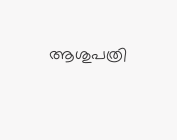ആശുപത്രി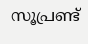സൂപ്രണ്ട്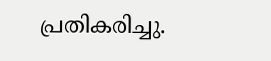പ്രതികരിച്ചു.